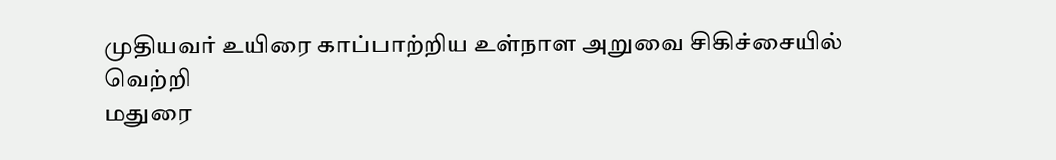முதியவர் உயிரை காப்பாற்றிய உள்நாள அறுவை சிகிச்சையில் வெற்றி
மதுரை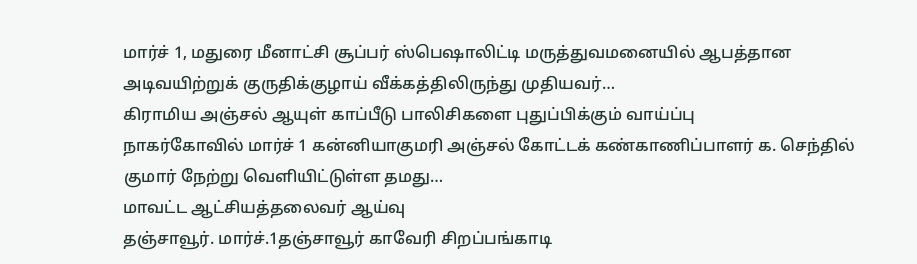மார்ச் 1, மதுரை மீனாட்சி சூப்பர் ஸ்பெஷாலிட்டி மருத்துவமனையில் ஆபத்தான அடிவயிற்றுக் குருதிக்குழாய் வீக்கத்திலிருந்து முதியவர்…
கிராமிய அஞ்சல் ஆயுள் காப்பீடு பாலிசிகளை புதுப்பிக்கும் வாய்ப்பு
நாகர்கோவில் மார்ச் 1 கன்னியாகுமரி அஞ்சல் கோட்டக் கண்காணிப்பாளர் க. செந்தில் குமார் நேற்று வெளியிட்டுள்ள தமது…
மாவட்ட ஆட்சியத்தலைவர் ஆய்வு
தஞ்சாவூர். மார்ச்.1தஞ்சாவூர் காவேரி சிறப்பங்காடி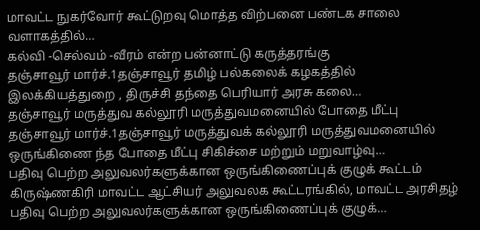மாவட்ட நுகர்வோர் கூட்டுறவு மொத்த விற்பனை பண்டக சாலை வளாகத்தில்…
கல்வி -செல்வம் -வீரம் என்ற பன்னாட்டு கருத்தரங்கு
தஞ்சாவூர் மார்ச்.1தஞ்சாவூர் தமிழ் பல்கலைக் கழகத்தில் இலக்கியத்துறை , திருச்சி தந்தை பெரியார் அரசு கலை…
தஞ்சாவூர் மருத்துவ கல்லூரி மருத்துவமனையில் போதை மீட்பு
தஞ்சாவூர் மார்ச்.1தஞ்சாவூர் மருத்துவக் கல்லூரி மருத்துவமனையில் ஒருங்கிணை ந்த போதை மீட்பு சிகிச்சை மற்றும் மறுவாழ்வு…
பதிவு பெற்ற அலுவலர்களுக்கான ஒருங்கிணைப்புக் குழுக் கூட்டம்
கிருஷ்ணகிரி மாவட்ட ஆட்சியர் அலுவலக கூட்டரங்கில், மாவட்ட அரசிதழ் பதிவு பெற்ற அலுவலர்களுக்கான ஒருங்கிணைப்புக் குழுக்…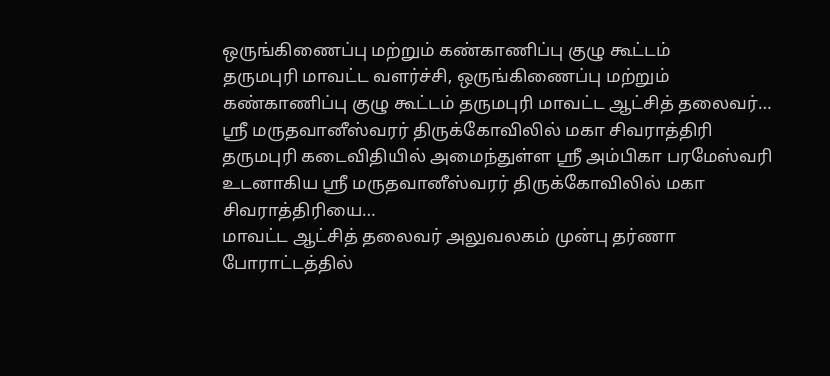ஒருங்கிணைப்பு மற்றும் கண்காணிப்பு குழு கூட்டம்
தருமபுரி மாவட்ட வளர்ச்சி, ஒருங்கிணைப்பு மற்றும் கண்காணிப்பு குழு கூட்டம் தருமபுரி மாவட்ட ஆட்சித் தலைவர்…
ஸ்ரீ மருதவானீஸ்வரர் திருக்கோவிலில் மகா சிவராத்திரி
தருமபுரி கடைவிதியில் அமைந்துள்ள ஸ்ரீ அம்பிகா பரமேஸ்வரி உடனாகிய ஸ்ரீ மருதவானீஸ்வரர் திருக்கோவிலில் மகா சிவராத்திரியை…
மாவட்ட ஆட்சித் தலைவர் அலுவலகம் முன்பு தர்ணா போராட்டத்தில்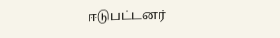ஈடுபட்டனர்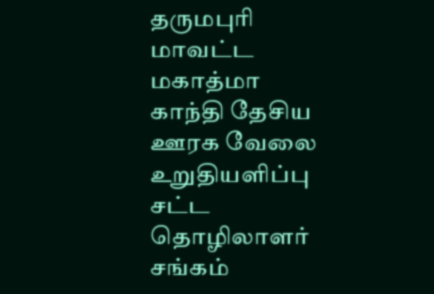தருமபுரி மாவட்ட மகாத்மா காந்தி தேசிய ஊரக வேலை உறுதியளிப்பு சட்ட தொழிலாளர் சங்கம்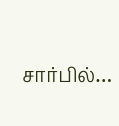சார்பில்…